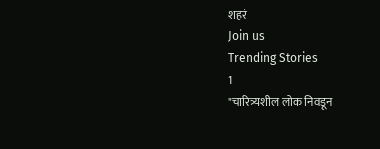शहरं
Join us
Trending Stories
1
"चारित्र्यशील लोक निवडून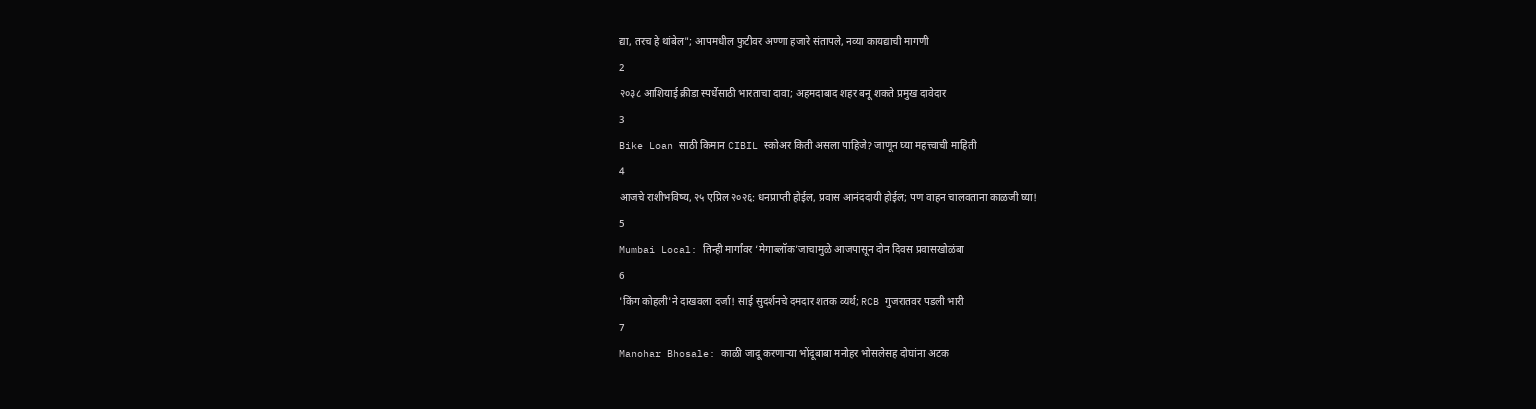द्या, तरच हे थांबेल"; आपमधील फुटीवर अण्णा हजारे संतापले, नव्या कायद्याची मागणी
2
२०३८ आशियाई क्रीडा स्पर्धेसाठी भारताचा दावा; अहमदाबाद शहर बनू शकते प्रमुख दावेदार
3
Bike Loan साठी किमान CIBIL स्कोअर किती असला पाहिजे? जाणून घ्या महत्त्वाची माहिती
4
आजचे राशीभविष्य, २५ एप्रिल २०२६: धनप्राप्ती होईल, प्रवास आनंददायी होईल; पण वाहन चालवताना काळजी घ्या!
5
Mumbai Local: तिन्ही मार्गांवर ‘मेगाब्लॉक’जाचामुळे आजपासून दोन दिवस प्रवासखोळंबा
6
'किंग कोहली'ने दाखवला दर्जा! साई सुदर्शनचे दमदार शतक व्यर्थ; RCB गुजरातवर पडली भारी
7
Manohar Bhosale: काळी जादू करणाऱ्या भोंदूबाबा मनोहर भोसलेसह दोघांना अटक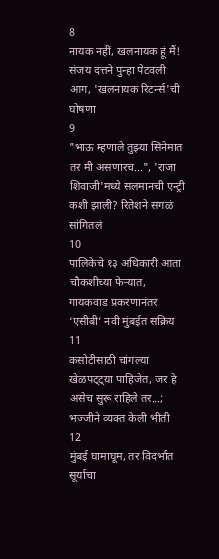8
नायक नहीं, खलनायक हूं मैं! संजय दत्तने पुन्हा पेटवली आग, 'खलनायक रिटर्न्स'ची घोषणा
9
"भाऊ म्हणाले तुझ्या सिनेमात तर मी असणारच...", 'राजा शिवाजी'मध्ये सलमानची एन्ट्री कशी झाली? रितेशने सगळं सांगितलं
10
पालिकेचे १३ अधिकारी आता चौकशीच्या फेऱ्यात, गायकवाड प्रकरणानंतर ‘एसीबी’ नवी मुंबईत सक्रिय
11
कसोटीसाठी चांगल्या खेळपट्ट्या पाहिजेत, जर हे असेच सुरू राहिले तर...; भज्जीने व्यक्त केली भीती
12
मुंबई घामाघूम, तर विदर्भात सूर्याचा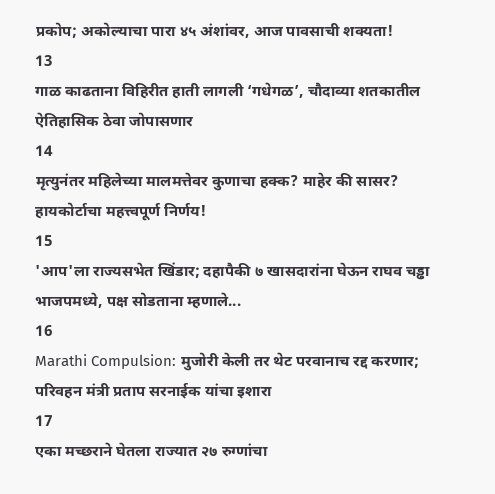प्रकोप; अकोल्याचा पारा ४५ अंशांवर, आज पावसाची शक्यता!
13
गाळ काढताना विहिरीत हाती लागली ‘गधेगळ’, चौदाव्या शतकातील ऐतिहासिक ठेवा जोपासणार
14
मृत्युनंतर महिलेच्या मालमत्तेवर कुणाचा हक्क? माहेर की सासर? हायकोर्टाचा महत्त्वपूर्ण निर्णय!
15
'आप'ला राज्यसभेत खिंडार; दहापैकी ७ खासदारांना घेऊन राघव चड्ढा भाजपमध्ये, पक्ष सोडताना म्हणाले...
16
Marathi Compulsion: मुजोरी केली तर थेट परवानाच रद्द करणार; परिवहन मंत्री प्रताप सरनाईक यांचा इशारा
17
एका मच्छराने घेतला राज्यात २७ रुग्णांचा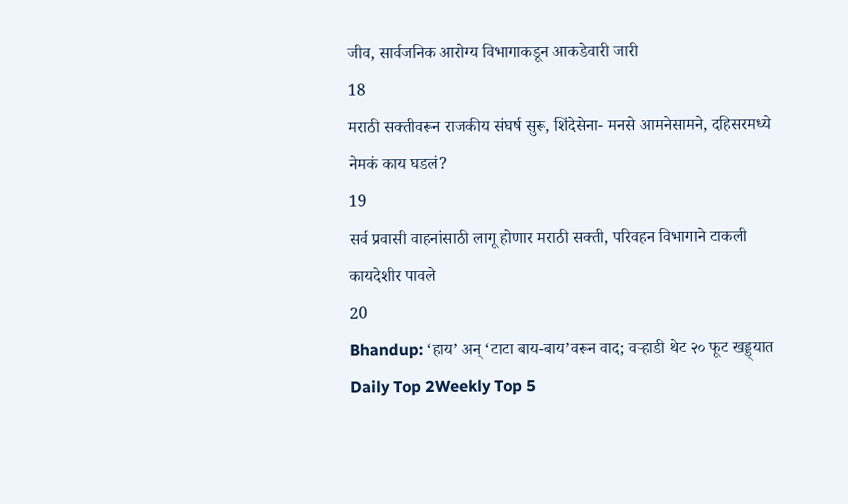जीव, सार्वजनिक आरोग्य विभागाकडून आकडेवारी जारी
18
मराठी सक्तीवरून राजकीय संघर्ष सुरू, शिंदेसेना- मनसे आमनेसामने, दहिसरमध्ये नेमकं काय घडलं?
19
सर्व प्रवासी वाहनांसाठी लागू होणार मराठी सक्ती, परिवहन विभागाने टाकली कायदेशीर पावले
20
Bhandup: ‘हाय’ अन् ‘टाटा बाय-बाय’वरून वाद; वऱ्हाडी थेट २० फूट खड्ड्यात
Daily Top 2Weekly Top 5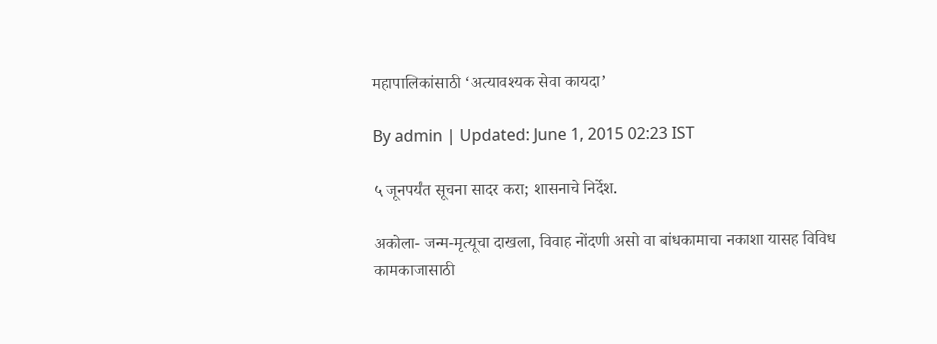महापालिकांसाठी ‘अत्यावश्यक सेवा कायदा’

By admin | Updated: June 1, 2015 02:23 IST

५ जूनपर्यंत सूचना सादर करा; शासनाचे निर्देश.

अकोला- जन्म-मृत्यूचा दाखला, विवाह नोंदणी असो वा बांधकामाचा नकाशा यासह विविध कामकाजासाठी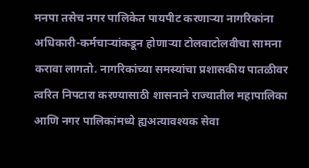मनपा तसेच नगर पालिकेत पायपीट करणार्‍या नागरिकांना अधिकारी-कर्मचार्‍यांकडून होणार्‍या टोलवाटोलवीचा सामना करावा लागतो. नागरिकांच्या समस्यांचा प्रशासकीय पातळीवर त्वरित निपटारा करण्यासाठी शासनाने राज्यातील महापालिका आणि नगर पालिकांमध्ये ह्यअत्यावश्यक सेवा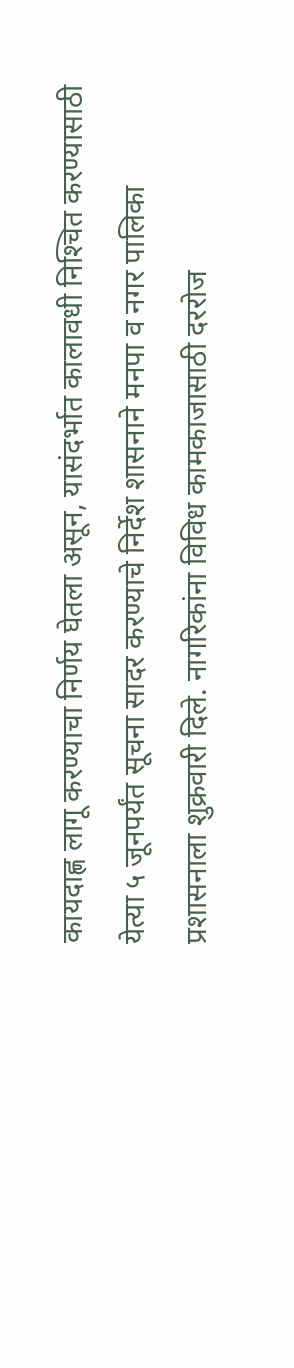कायदाह्ण लागू करण्याचा निर्णय घेतला असून, यासंदर्भात कालावधी निश्‍चित करण्यासाठी येत्या ५ जूनपर्यंत सूचना सादर करण्याचे निर्देश शासनाने मनपा व नगर पालिका प्रशासनाला शुक्रवारी दिले. नागरिकांना विविध कामकाजासाठी दररोज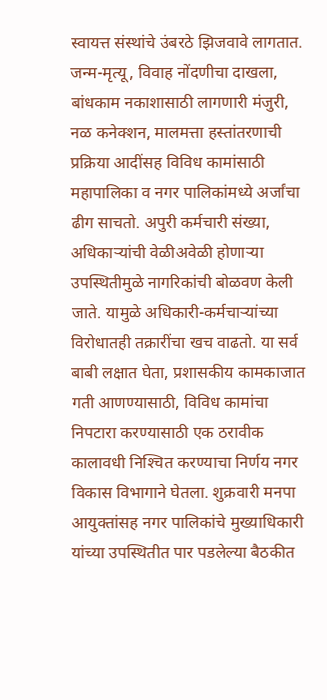स्वायत्त संस्थांचे उंबरठे झिजवावे लागतात. जन्म-मृत्यू, विवाह नोंदणीचा दाखला, बांधकाम नकाशासाठी लागणारी मंजुरी, नळ कनेक्शन, मालमत्ता हस्तांतरणाची प्रक्रिया आदींसह विविध कामांसाठी महापालिका व नगर पालिकांमध्ये अर्जांचा ढीग साचतो. अपुरी कर्मचारी संख्या, अधिकार्‍यांची वेळीअवेळी होणार्‍या उपस्थितीमुळे नागरिकांची बोळवण केली जाते. यामुळे अधिकारी-कर्मचार्‍यांच्या विरोधातही तक्रारींचा खच वाढतो. या सर्व बाबी लक्षात घेता, प्रशासकीय कामकाजात गती आणण्यासाठी, विविध कामांचा निपटारा करण्यासाठी एक ठरावीक कालावधी निश्‍चित करण्याचा निर्णय नगर विकास विभागाने घेतला. शुक्रवारी मनपा आयुक्तांसह नगर पालिकांचे मुख्याधिकारी यांच्या उपस्थितीत पार पडलेल्या बैठकीत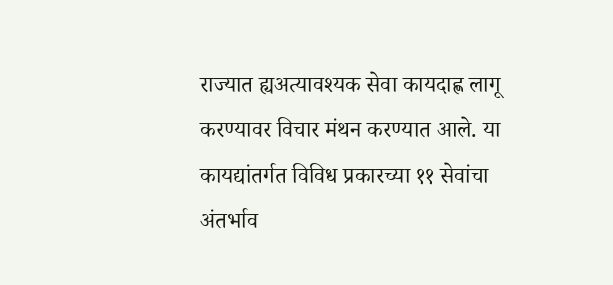राज्यात ह्यअत्यावश्यक सेवा कायदाह्ण लागू करण्यावर विचार मंथन करण्यात आले. या कायद्यांतर्गत विविध प्रकारच्या ११ सेवांचा अंतर्भाव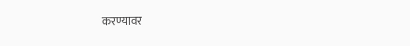करण्यावर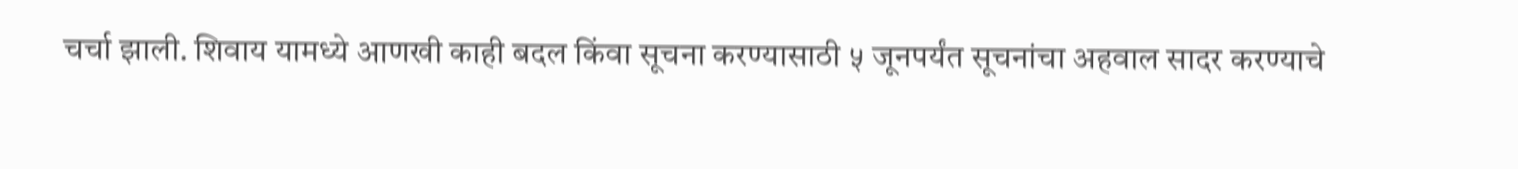चर्चा झाली. शिवाय यामध्ये आणखी काही बदल किंवा सूचना करण्यासाठी ५ जूनपर्यंत सूचनांचा अहवाल सादर करण्याचे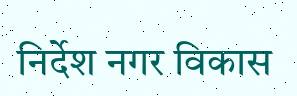निर्देश नगर विकास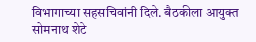विभागाच्या सहसचिवांनी दिले. बैठकीला आयुक्त सोमनाथ शेटे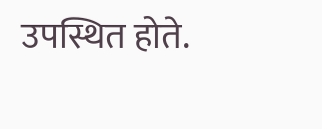उपस्थित होते.